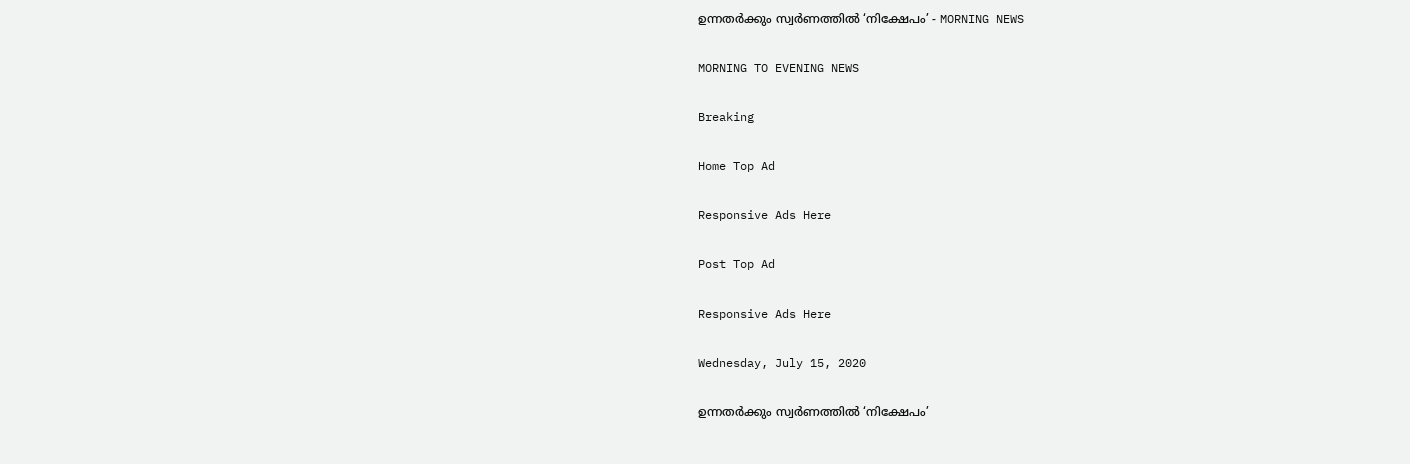ഉന്നതർക്കും സ്വർണത്തിൽ ‘നിക്ഷേപം’ - MORNING NEWS

MORNING TO EVENING NEWS

Breaking

Home Top Ad

Responsive Ads Here

Post Top Ad

Responsive Ads Here

Wednesday, July 15, 2020

ഉന്നതർക്കും സ്വർണത്തിൽ ‘നിക്ഷേപം’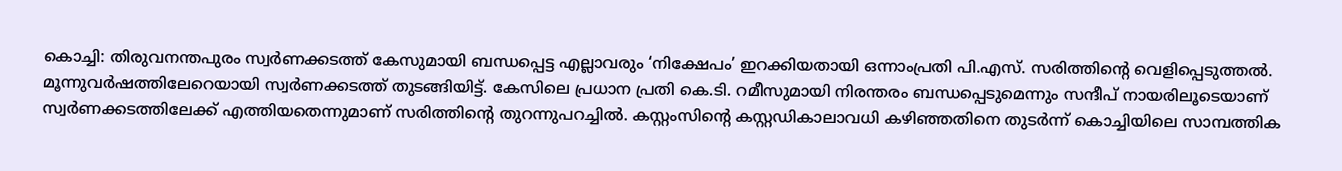കൊച്ചി: തിരുവനന്തപുരം സ്വർണക്കടത്ത് കേസുമായി ബന്ധപ്പെട്ട എല്ലാവരും ‘നിക്ഷേപം’ ഇറക്കിയതായി ഒന്നാംപ്രതി പി.എസ്. സരിത്തിന്റെ വെളിപ്പെടുത്തൽ. മൂന്നുവർഷത്തിലേറെയായി സ്വർണക്കടത്ത് തുടങ്ങിയിട്ട്. കേസിലെ പ്രധാന പ്രതി കെ.ടി. റമീസുമായി നിരന്തരം ബന്ധപ്പെടുമെന്നും സന്ദീപ് നായരിലൂടെയാണ് സ്വർണക്കടത്തിലേക്ക് എത്തിയതെന്നുമാണ് സരിത്തിന്റെ തുറന്നുപറച്ചിൽ. കസ്റ്റംസിന്റെ കസ്റ്റഡികാലാവധി കഴിഞ്ഞതിനെ തുടർന്ന് കൊച്ചിയിലെ സാമ്പത്തിക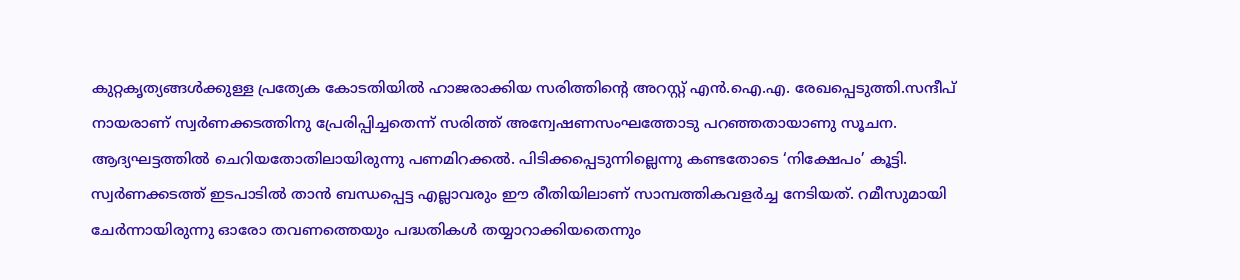കുറ്റകൃത്യങ്ങൾക്കുള്ള പ്രത്യേക കോടതിയിൽ ഹാജരാക്കിയ സരിത്തിന്റെ അറസ്റ്റ് എൻ.ഐ.എ. രേഖപ്പെടുത്തി.സന്ദീപ് നായരാണ് സ്വർണക്കടത്തിനു പ്രേരിപ്പിച്ചതെന്ന് സരിത്ത് അന്വേഷണസംഘത്തോടു പറഞ്ഞതായാണു സൂചന. ആദ്യഘട്ടത്തിൽ ചെറിയതോതിലായിരുന്നു പണമിറക്കൽ. പിടിക്കപ്പെടുന്നില്ലെന്നു കണ്ടതോടെ ‘നിക്ഷേപം’ കൂട്ടി. സ്വർണക്കടത്ത് ഇടപാടിൽ താൻ ബന്ധപ്പെട്ട എല്ലാവരും ഈ രീതിയിലാണ് സാമ്പത്തികവളർച്ച നേടിയത്. റമീസുമായി ചേർന്നായിരുന്നു ഓരോ തവണത്തെയും പദ്ധതികൾ തയ്യാറാക്കിയതെന്നും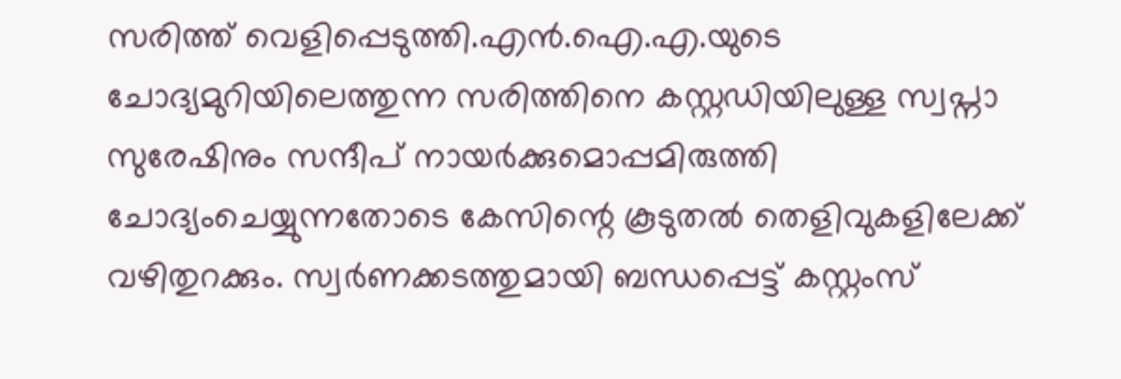സരിത്ത് വെളിപ്പെടുത്തി.എൻ.ഐ.എ.യുടെ ചോദ്യമുറിയിലെത്തുന്ന സരിത്തിനെ കസ്റ്റഡിയിലുള്ള സ്വപ്നാ സുരേഷിനും സന്ദീപ് നായർക്കുമൊപ്പമിരുത്തി ചോദ്യംചെയ്യുന്നതോടെ കേസിന്റെ കൂടുതൽ തെളിവുകളിലേക്ക് വഴിതുറക്കും. സ്വർണക്കടത്തുമായി ബന്ധപ്പെട്ട് കസ്റ്റംസ്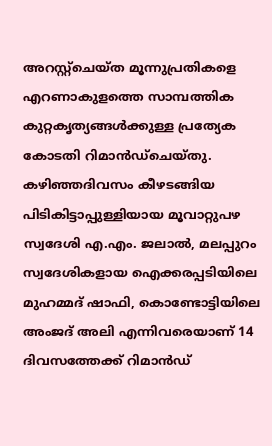അറസ്റ്റ്ചെയ്ത മൂന്നുപ്രതികളെ എറണാകുളത്തെ സാമ്പത്തിക കുറ്റകൃത്യങ്ങൾക്കുള്ള പ്രത്യേക കോടതി റിമാൻഡ്ചെയ്തു. കഴിഞ്ഞദിവസം കീഴടങ്ങിയ പിടികിട്ടാപ്പുള്ളിയായ മൂവാറ്റുപഴ സ്വദേശി എ.എം. ജലാൽ, മലപ്പുറം സ്വദേശികളായ ഐക്കരപ്പടിയിലെ മുഹമ്മദ് ഷാഫി, കൊണ്ടോട്ടിയിലെ അംജദ് അലി എന്നിവരെയാണ് 14 ദിവസത്തേക്ക് റിമാൻഡ്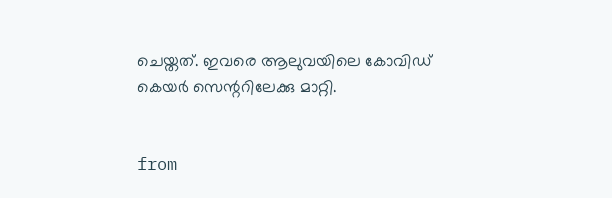ചെയ്തത്. ഇവരെ ആലുവയിലെ കോവിഡ് കെയർ സെന്ററിലേക്കു മാറ്റി.


from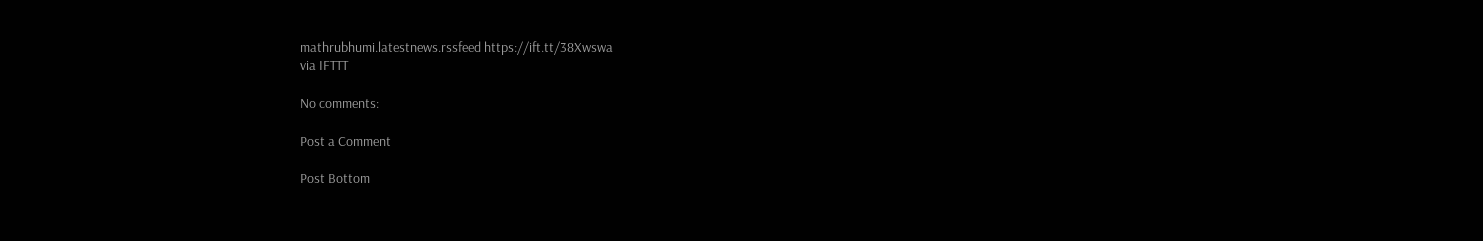mathrubhumi.latestnews.rssfeed https://ift.tt/38Xwswa
via IFTTT

No comments:

Post a Comment

Post Bottom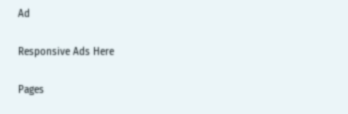Ad

Responsive Ads Here

Pages